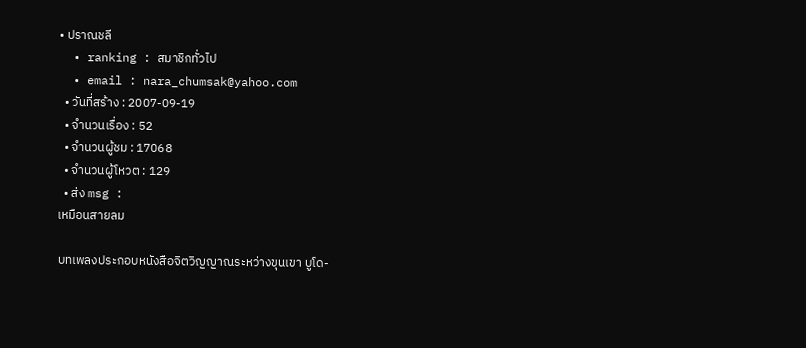• ปราณชลี
  • ranking : สมาชิกทั่วไป
  • email : nara_chumsak@yahoo.com
  • วันที่สร้าง : 2007-09-19
  • จำนวนเรื่อง : 52
  • จำนวนผู้ชม : 17068
  • จำนวนผู้โหวต : 129
  • ส่ง msg :
เหมือนสายลม

บทเพลงประกอบหนังสือจิตวิญญาณระหว่างขุนเขา บูโด-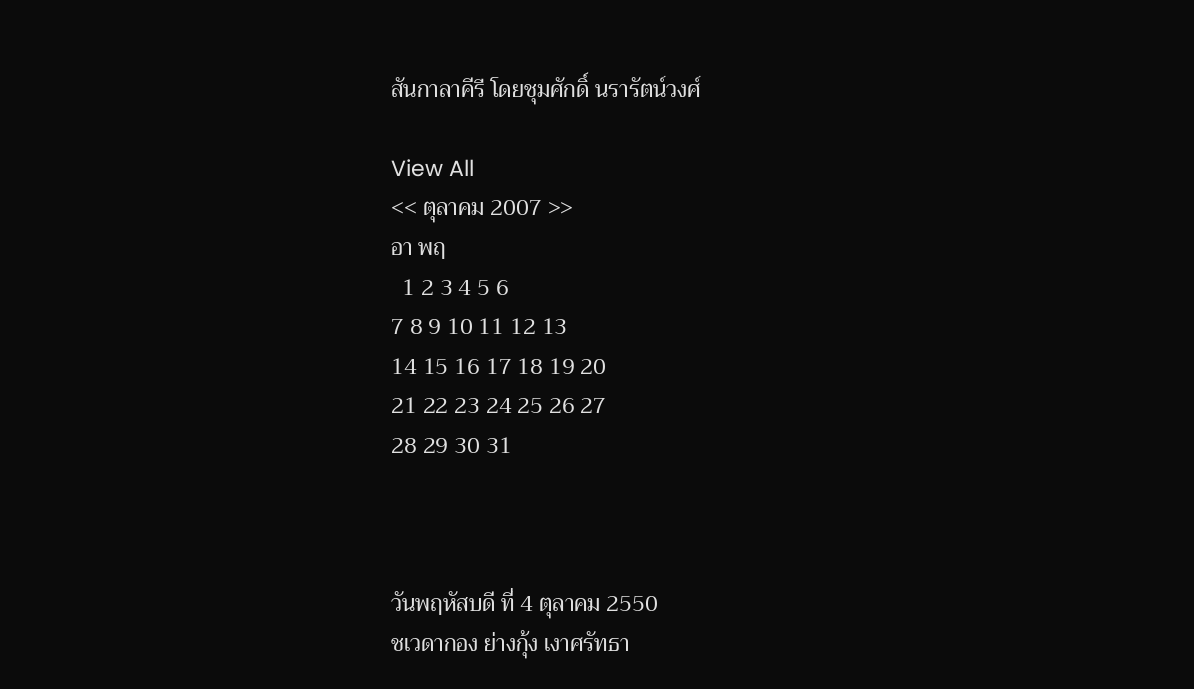สันกาลาคีรี โดยชุมศักดิ์ นรารัตน์วงศ์

View All
<< ตุลาคม 2007 >>
อา พฤ
  1 2 3 4 5 6
7 8 9 10 11 12 13
14 15 16 17 18 19 20
21 22 23 24 25 26 27
28 29 30 31



วันพฤหัสบดี ที่ 4 ตุลาคม 2550
ชเวดากอง ย่างกุ้ง เงาศรัทธา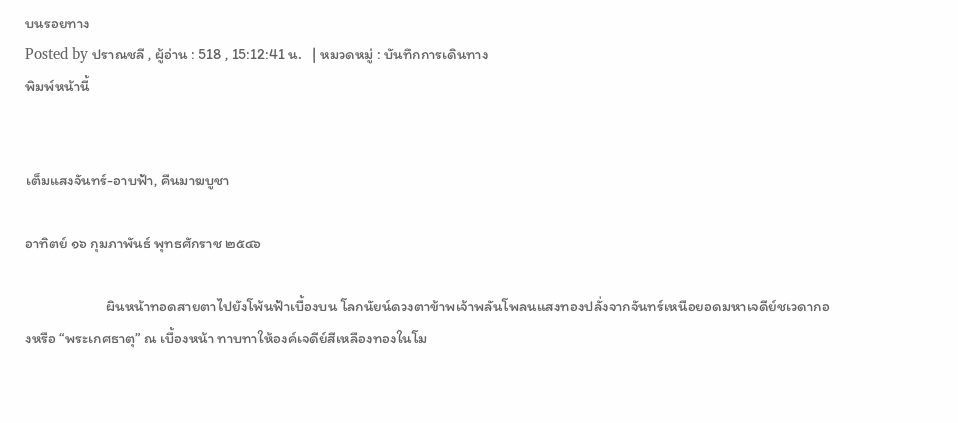บนรอยทาง
Posted by ปราณชลี , ผู้อ่าน : 518 , 15:12:41 น.   | หมวดหมู่ : บันทึกการเดินทาง
พิมพ์หน้านี้


เต็มแสงจันทร์-อาบฟ้า, คืนมาฆบูชา

อาทิตย์ ๑๖ กุมภาพันธ์ พุทธศักราช ๒๕๔๖

                        ผินหน้าทอดสายตาไปยังโพ้นฟ้าเบื้องบน โลกนัยน์ดวงตาข้าพเจ้าพลันโพลนแสงทองปลั่งจากจันทร์เหนือยอดมหาเจดีย์ชเวดากองหรือ “พระเกศธาตุ” ณ เบื้องหน้า ทาบทาให้องค์เจดีย์สีเหลืองทองในโม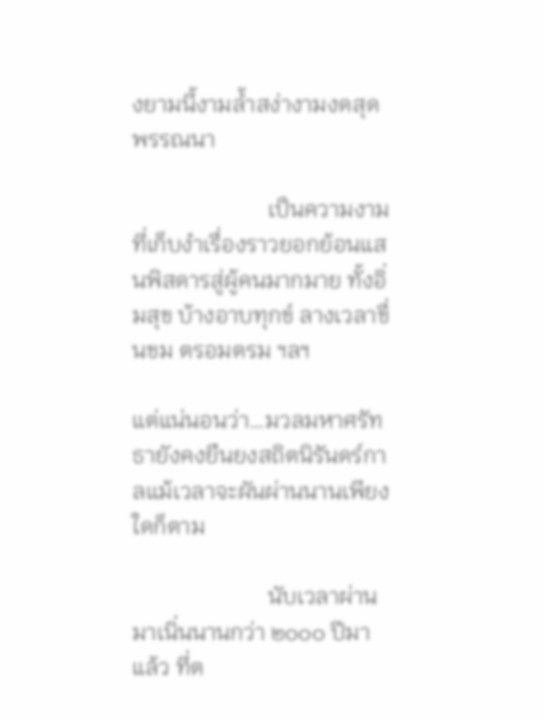งยามนี้งามล้ำสง่างามงดสุดพรรณนา

                        เป็นความงามที่เก็บงำเรื่องราวยอกย้อนแสนพิสดารสู่ผู้คนมากมาย ทั้งอิ่มสุข บ้างอาบทุกข์ ลางเวลาขื่นขม ตรอมตรม ฯลฯ

แต่แน่นอนว่า…มวลมหาศรัทธายังคงยืนยงสถิตนิรันดร์กาลแม้เวลาจะผันผ่านนานเพียงใดก็ตาม

                        นับเวลาผ่านมาเนิ่นนานกว่า ๒๐๐๐ ปีมาแล้ว ที่ต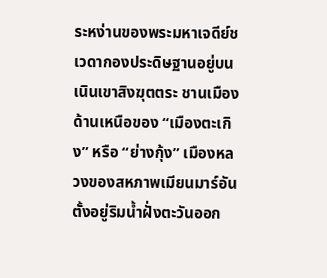ระหง่านของพระมหาเจดีย์ชเวดากองประดิษฐานอยู่บนเนินเขาสิงฆุตตระ ชานเมืองด้านเหนือของ “เมืองตะเกิง” หรือ “ย่างกุ้ง” เมืองหลวงของสหภาพเมียนมาร์อันตั้งอยู่ริมน้ำฝั่งตะวันออก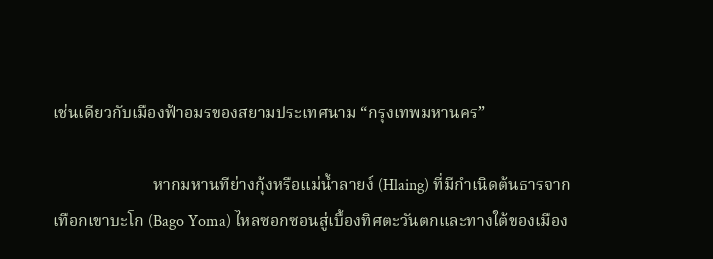เช่นเดียวกับเมืองฟ้าอมรของสยามประเทศนาม “กรุงเทพมหานคร”

                        หากมหานทีย่างกุ้งหรือแม่น้ำลายง์ (Hlaing) ที่มีกำเนิดต้นธารจากเทือกเขาบะโก (Bago Yoma) ไหลซอกซอนสู่เบื้องทิศตะวันตกและทางใต้ของเมือง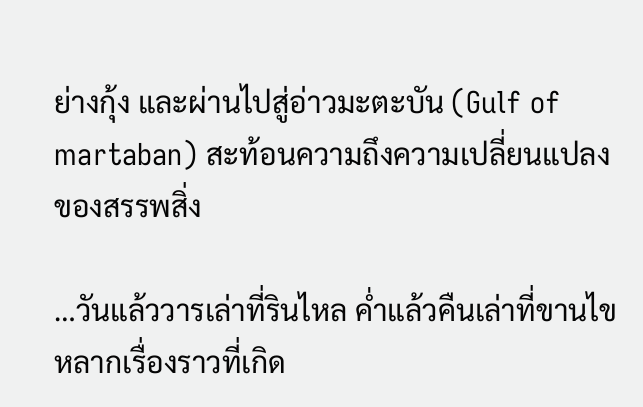ย่างกุ้ง และผ่านไปสู่อ่าวมะตะบัน (Gulf of martaban) สะท้อนความถึงความเปลี่ยนแปลงของสรรพสิ่ง

…วันแล้ววารเล่าที่รินไหล ค่ำแล้วคืนเล่าที่ขานไขหลากเรื่องราวที่เกิด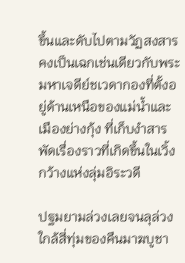ขึ้นและดับไปตามวัฏสงสาร คงเป็นเฉกเช่นเดียวกับพระมหาเจดีย์ชเวดากองที่ตั้งอยู่ด้านเหนือของแม่น้ำและเมืองย่างกุ้ง ที่เก็บงำสารพัดเรื่องราวที่เกิดขึ้นในเวิ้งกว้างแห่งลุ่มอิระวดี

ปฐมยามล่วงเลยจนลุล่วงใกล้สี่ทุ่มของคืนมาฆบูชา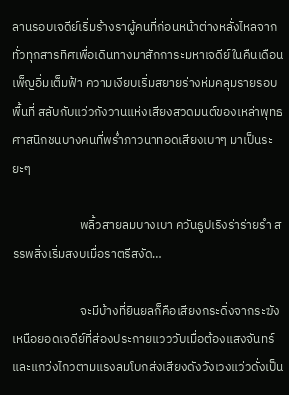ลานรอบเจดีย์เริ่มร้างราผู้คนที่ก่อนหน้าต่างหลั่งไหลจากทั่วทุกสารทิศเพื่อเดินทางมาสักการะมหาเจดีย์ในคืนเดือนเพ็ญอิ่มเต็มฟ้า ความเงียบเริ่มสยายร่างห่มคลุมรายรอบพื้นที่ สลับกับแว่วกังวานแห่งเสียงสวดมนต์ของเหล่าพุทธศาสนิกชนบางคนที่พร่ำภาวนาทอดเสียงเบาๆ มาเป็นระยะๆ

                        พลิ้วสายลมบางเบา ควันธูปเริงร่าร่ายรำ สรรพสิ่งเริ่มสงบเมื่อราตรีสงัด…

                        จะมีบ้างที่ยินยลก็คือเสียงกระดิ่งจากระฆังเหนือยอดเจดีย์ที่ส่องประกายแวววับเมื่อต้องแสงจันทร์ และแกว่งไกวตามแรงลมโบกส่งเสียงดังวังเวงแว่วดั่งเป็น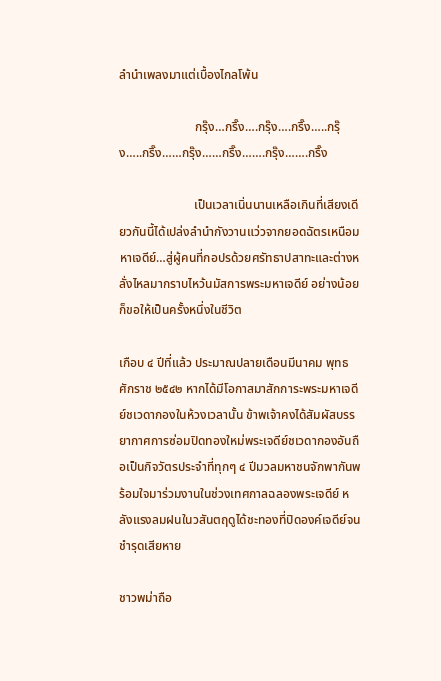ลำนำเพลงมาแต่เบื้องไกลโพ้น

                        กรุ๊ง…กริ๊ง….กรุ๊ง….กริ๊ง…..กรุ๊ง…..กริ๊ง……กรุ๊ง……กริ๊ง…….กรุ๊ง…….กริ๊ง

                        เป็นเวลาเนิ่นนานเหลือเกินที่เสียงเดียวกันนี้ได้เปล่งลำนำกังวานแว่วจากยอดฉัตรเหนือมหาเจดีย์…สู่ผู้คนที่กอปรด้วยศรัทธาปสาทะและต่างหลั่งไหลมากราบไหว้นมัสการพระมหาเจดีย์ อย่างน้อยก็ขอให้เป็นครั้งหนึ่งในชีวิต

เกือบ ๔ ปีที่แล้ว ประมาณปลายเดือนมีนาคม พุทธศักราช ๒๕๔๒ หากได้มีโอกาสมาสักการะพระมหาเจดีย์ชเวดากองในห้วงเวลานั้น ข้าพเจ้าคงได้สัมผัสบรรยากาศการซ่อมปิดทองใหม่พระเจดีย์ชเวดากองอันถือเป็นกิจวัตรประจำที่ทุกๆ ๔ ปีมวลมหาชนจักพากันพร้อมใจมาร่วมงานในช่วงเทศกาลฉลองพระเจดีย์ หลังแรงลมฝนในวสันตฤดูได้ชะทองที่ปิดองค์เจดีย์จนชำรุดเสียหาย

ชาวพม่าถือ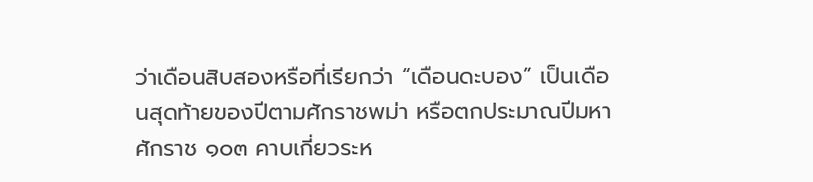ว่าเดือนสิบสองหรือที่เรียกว่า “เดือนดะบอง” เป็นเดือนสุดท้ายของปีตามศักราชพม่า หรือตกประมาณปีมหาศักราช ๑๐๓ คาบเกี่ยวระห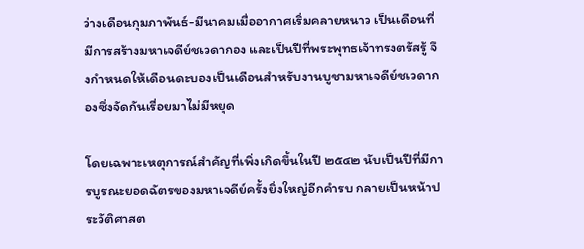ว่างเดือนกุมภาพันธ์-มีนาคมเมื่ออากาศเริ่มคลายหนาว เป็นเดือนที่มีการสร้างมหาเจดีย์ชเวดากอง และเป็นปีที่พระพุทธเจ้าทรงตรัสรู้ จึงกำหนดให้เดือนดะบองเป็นเดือนสำหรับงานบูชามหาเจดีย์ชเวดากองซึ่งจัดกันเรื่อยมาไม่มีหยุด

โดยเฉพาะเหตุการณ์สำคัญที่เพิ่งเกิดขึ้นในปี ๒๕๔๒ นับเป็นปีที่มีการบูรณะยอดฉัตรของมหาเจดีย์ครั้งยิ่งใหญ่อีกคำรบ กลายเป็นหน้าประวัติศาสต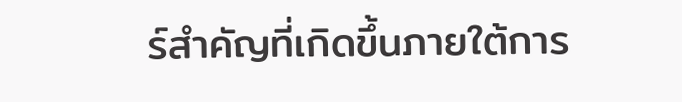ร์สำคัญที่เกิดขึ้นภายใต้การ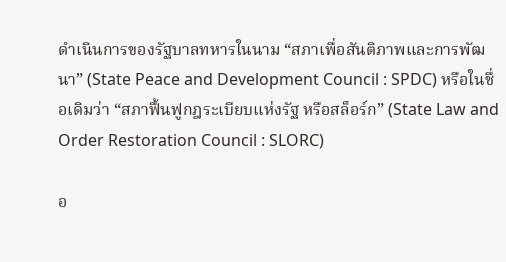ดำเนินการของรัฐบาลทหารในนาม “สภาเพื่อสันติภาพและการพัฒนา” (State Peace and Development Council : SPDC) หรือในชื่อเดิมว่า “สภาฟื้นฟูกฎระเบียบแห่งรัฐ หรือสล็อร์ก” (State Law and Order Restoration Council : SLORC)

อ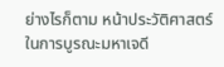ย่างไรก็ตาม หน้าประวัติศาสตร์ในการบูรณะมหาเจดี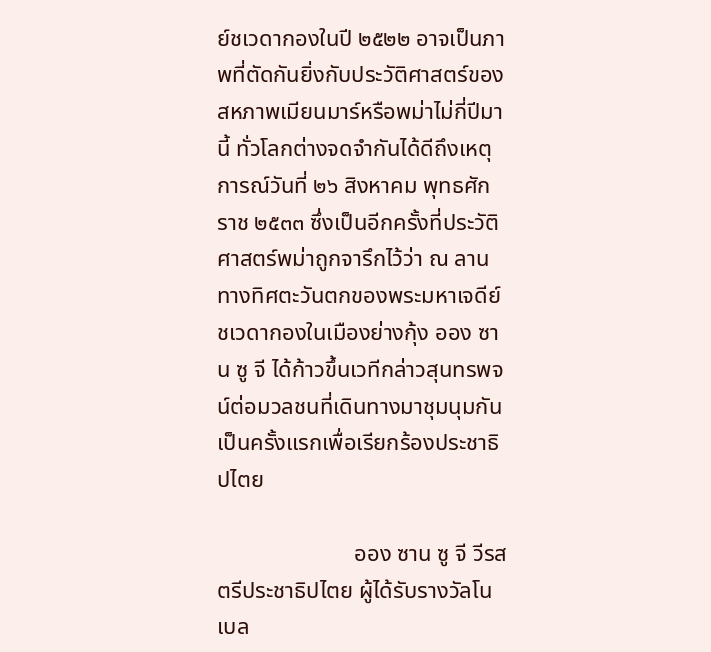ย์ชเวดากองในปี ๒๕๒๒ อาจเป็นภาพที่ตัดกันยิ่งกับประวัติศาสตร์ของสหภาพเมียนมาร์หรือพม่าไม่กี่ปีมานี้ ทั่วโลกต่างจดจำกันได้ดีถึงเหตุการณ์วันที่ ๒๖ สิงหาคม พุทธศักราช ๒๕๓๓ ซึ่งเป็นอีกครั้งที่ประวัติศาสตร์พม่าถูกจารึกไว้ว่า ณ ลานทางทิศตะวันตกของพระมหาเจดีย์ชเวดากองในเมืองย่างกุ้ง ออง ซาน ซู จี ได้ก้าวขึ้นเวทีกล่าวสุนทรพจน์ต่อมวลชนที่เดินทางมาชุมนุมกันเป็นครั้งแรกเพื่อเรียกร้องประชาธิปไตย

                        ออง ซาน ซู จี วีรสตรีประชาธิปไตย ผู้ได้รับรางวัลโนเบล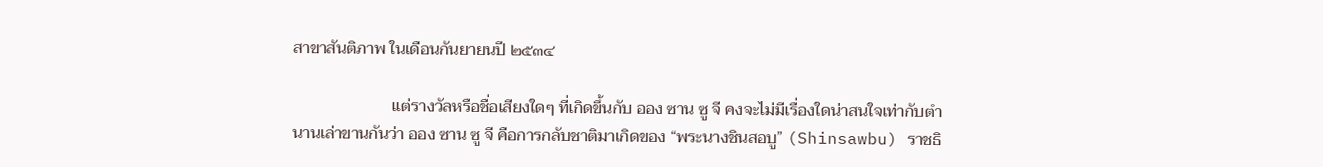สาขาสันติภาพ ในเดือนกันยายนปี ๒๕๓๔

                        แต่รางวัลหรือชื่อเสียงใดๆ ที่เกิดขึ้นกับ ออง ซาน ซู จี คงจะไม่มีเรื่องใดน่าสนใจเท่ากับตำนานเล่าขานกันว่า ออง ซาน ซู จี คือการกลับชาติมาเกิดของ “พระนางชินสอบู” (Shinsawbu) ราชธิ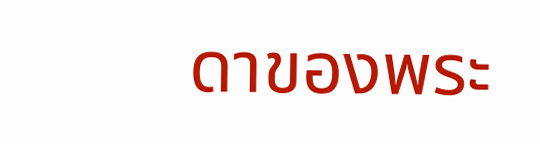ดาของพระ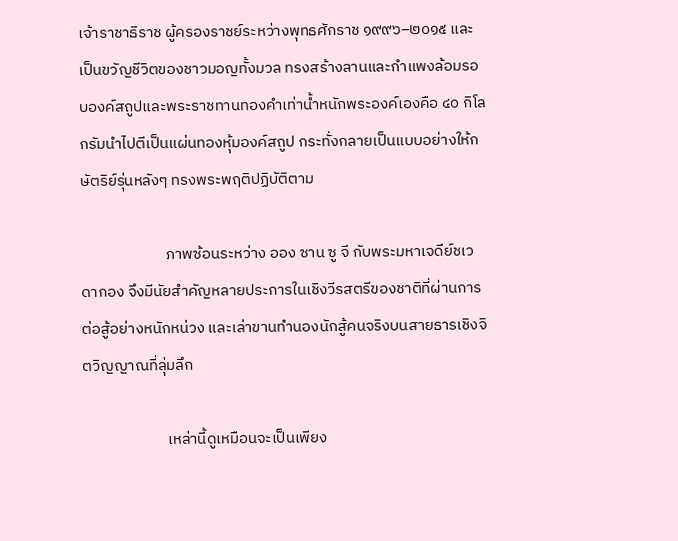เจ้าราชาธิราช ผู้ครองราชย์ระหว่างพุทธศักราช ๑๙๙๖–๒๐๑๕ และเป็นขวัญชีวิตของชาวมอญทั้งมวล ทรงสร้างลานและกำแพงล้อมรอบองค์สถูปและพระราชทานทองคำเท่าน้ำหนักพระองค์เองคือ ๔๐ กิโลกรัมนำไปตีเป็นแผ่นทองหุ้มองค์สถูป กระทั่งกลายเป็นแบบอย่างให้กษัตริย์รุ่นหลังๆ ทรงพระพฤติปฏิบัติตาม

                        ภาพซ้อนระหว่าง ออง ซาน ซู จี กับพระมหาเจดีย์ชเวดากอง จึงมีนัยสำคัญหลายประการในเชิงวีรสตรีของชาติที่ผ่านการต่อสู้อย่างหนักหน่วง และเล่าขานทำนองนักสู้คนจริงบนสายธารเชิงจิตวิญญาณที่ลุ่มลึก

                        เหล่านี้ดูเหมือนจะเป็นเพียง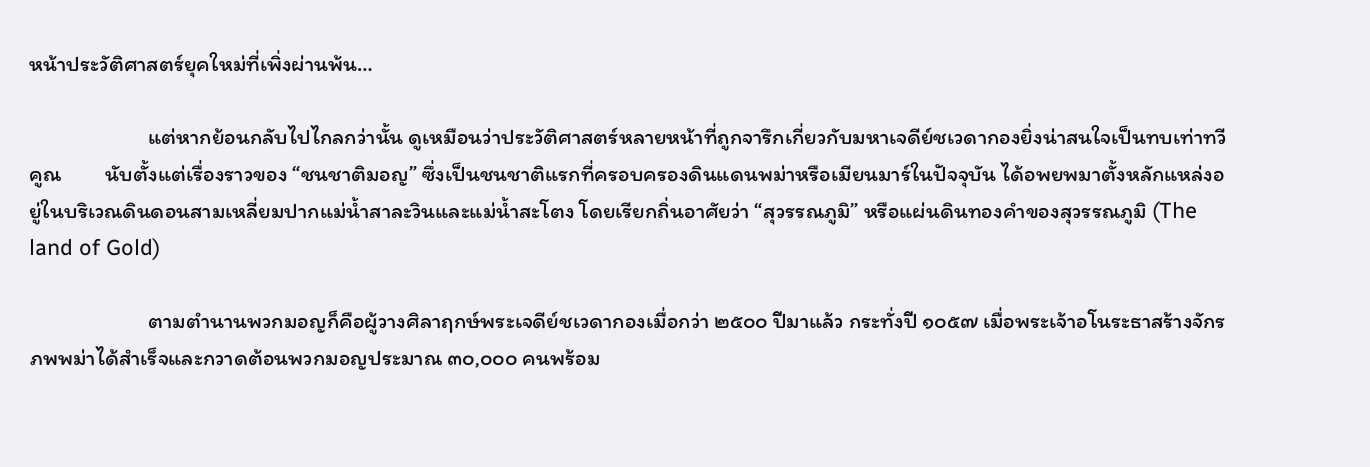หน้าประวัติศาสตร์ยุคใหม่ที่เพิ่งผ่านพ้น…

                        แต่หากย้อนกลับไปไกลกว่านั้น ดูเหมือนว่าประวัติศาสตร์หลายหน้าที่ถูกจารึกเกี่ยวกับมหาเจดีย์ชเวดากองยิ่งน่าสนใจเป็นทบเท่าทวีคูณ         นับตั้งแต่เรื่องราวของ “ชนชาติมอญ” ซึ่งเป็นชนชาติแรกที่ครอบครองดินแดนพม่าหรือเมียนมาร์ในปัจจุบัน ได้อพยพมาตั้งหลักแหล่งอยู่ในบริเวณดินดอนสามเหลี่ยมปากแม่น้ำสาละวินและแม่น้ำสะโตง โดยเรียกถิ่นอาศัยว่า “สุวรรณภูมิ” หรือแผ่นดินทองคำของสุวรรณภูมิ (The land of Gold)

                        ตามตำนานพวกมอญก็คือผู้วางศิลาฤกษ์พระเจดีย์ชเวดากองเมื่อกว่า ๒๕๐๐ ปีมาแล้ว กระทั่งปี ๑๐๕๗ เมื่อพระเจ้าอโนระธาสร้างจักรภพพม่าได้สำเร็จและกวาดต้อนพวกมอญประมาณ ๓๐,๐๐๐ คนพร้อม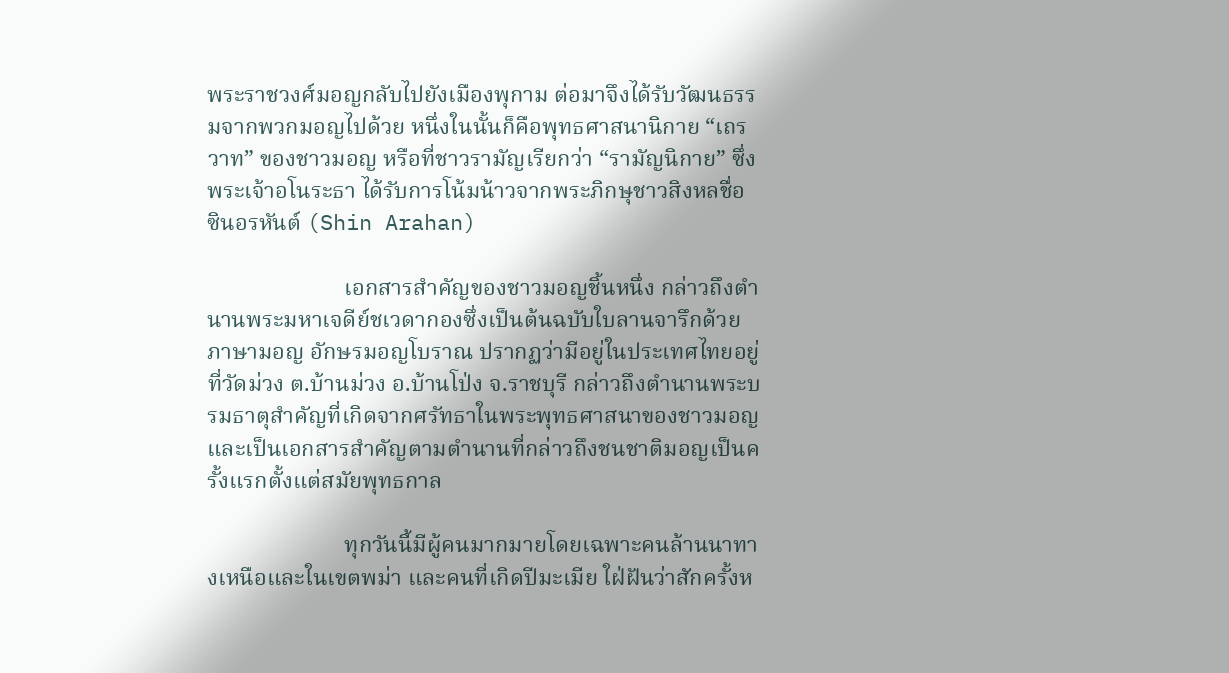พระราชวงศ์มอญกลับไปยังเมืองพุกาม ต่อมาจึงได้รับวัฒนธรรมจากพวกมอญไปด้วย หนึ่งในนั้นก็คือพุทธศาสนานิกาย “เถรวาท” ของชาวมอญ หรือที่ชาวรามัญเรียกว่า “รามัญนิกาย” ซึ่งพระเจ้าอโนระธา ได้รับการโน้มน้าวจากพระภิกษุชาวสิงหลชื่อ ซินอรหันต์ (Shin Arahan)

                        เอกสารสำคัญของชาวมอญชิ้นหนึ่ง กล่าวถึงตำนานพระมหาเจดีย์ชเวดากองซึ่งเป็นต้นฉบับใบลานจารึกด้วยภาษามอญ อักษรมอญโบราณ ปรากฏว่ามีอยู่ในประเทศไทยอยู่ที่วัดม่วง ต.บ้านม่วง อ.บ้านโป่ง จ.ราชบุรี กล่าวถึงตำนานพระบรมธาตุสำคัญที่เกิดจากศรัทธาในพระพุทธศาสนาของชาวมอญ และเป็นเอกสารสำคัญตามตำนานที่กล่าวถึงชนชาติมอญเป็นครั้งแรกตั้งแต่สมัยพุทธกาล

                        ทุกวันนี้มีผู้คนมากมายโดยเฉพาะคนล้านนาทางเหนือและในเขตพม่า และคนที่เกิดปีมะเมีย ใฝ่ฝันว่าสักครั้งห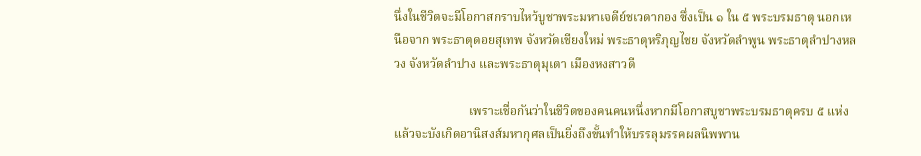นึ่งในชีวิตจะมีโอกาสกราบไหว้บูชาพระมหาเจดีย์ชเวดากอง ซึ่งเป็น ๑ ใน ๕ พระบรมธาตุ นอกเหนือจาก พระธาตุดอยสุเทพ จังหวัดเชียงใหม่ พระธาตุหริภุญไชย จังหวัดลำพูน พระธาตุลำปางหลวง จังหวัดลำปาง และพระธาตุมุเตา เมืองหงสาวดี

                        เพราะเชื่อกันว่าในชีวิตของคนคนหนึ่งหากมีโอกาสบูชาพระบรมธาตุครบ ๕ แห่งแล้วจะบังเกิดอานิสงส์มหากุศลเป็นยิ่งถึงขั้นทำให้บรรลุมรรคผลนิพพาน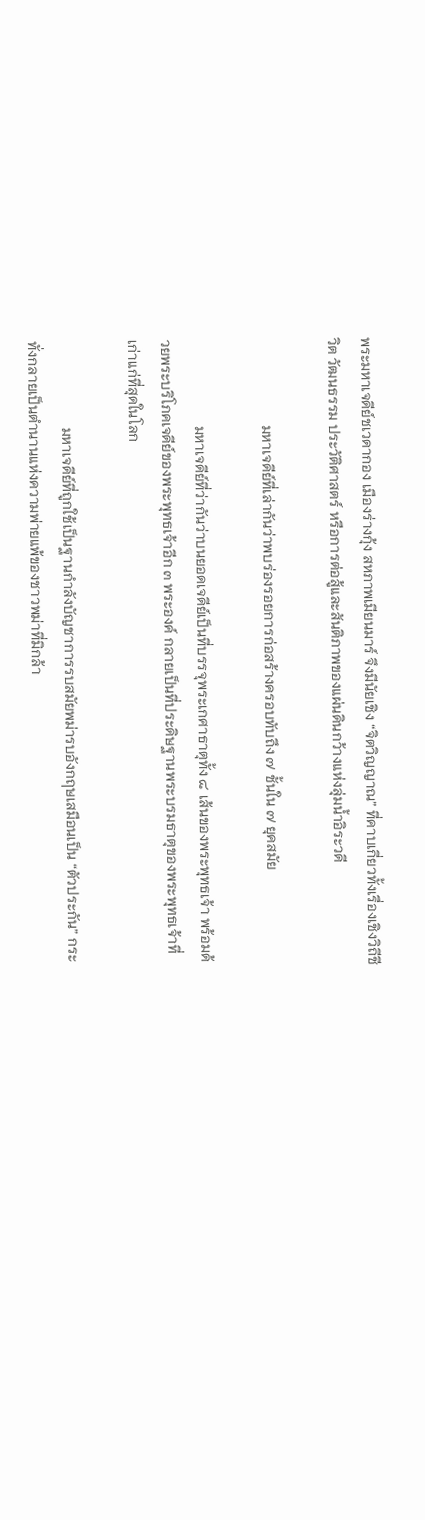พระมหาเจดีย์ชเวดากอง เมืองร่างกุ้ง สหภาพเมียนมาร์ จึงมีนัยเชิง “จิตวิญญาณ” ที่คาบเกี่ยวทั้งเรื่องเชิงวิถีชีวิต วัฒนธรรม ประวัติศาสตร์ หรือการต่อสู้และสันติภาพของแผ่นดินกว้างแห่งลุ่มน้ำอิระวดี

                        มหาเจดีย์ที่เล่ากันว่าพบร่องรอยการก่อสร้างครอบทับถึง ๗ ชั้นใน ๗ ยุคสมัย

                        มหาเจดีย์ที่ว่ากันว่าบนยอดเจดีย์เป็นที่บรรจุพระเกศาธาตุทั้ง ๘ เส้นของพระพุทธเจ้า พร้อมด้วยพระบริโภคเจดีย์ของพระพุทธเจ้าอีก ๓ พระองค์ กลายเป็นที่ประดิษฐานพระบรมธาตุของพระพุทธเจ้าที่เก่าแก่ที่สุดในโลก

                        มหาเจดีย์ที่ถูกใช้เป็นฐานกำลังบัญชาการรบสมัยพม่ารบอังกฤษเสมือนเป็น “ตัวประกัน” กระทั่งกลายเป็นตำนานแห่งความพ่ายแพ้ของชาวพม่าที่มิกล้า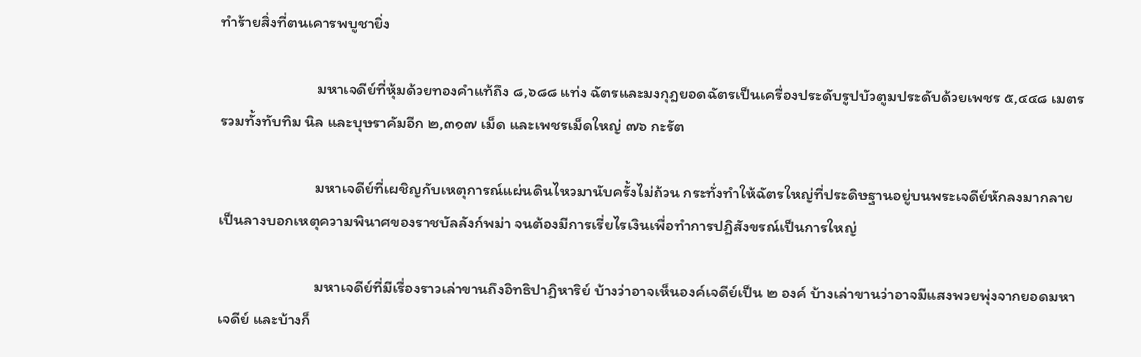ทำร้ายสิ่งที่ตนเคารพบูชายิ่ง

                        มหาเจดีย์ที่หุ้มด้วยทองคำแท้ถึง ๘,๖๘๘ แท่ง ฉัตรและมงกุฎยอดฉัตรเป็นเครื่องประดับรูปบัวตูมประดับด้วยเพชร ๕,๔๔๘ เมตร รวมทั้งทับทิม นิล และบุษราคัมอีก ๒,๓๑๗ เม็ด และเพชรเม็ดใหญ่ ๗๖ กะรัต

                        มหาเจดีย์ที่เผชิญกับเหตุการณ์แผ่นดินไหวมานับครั้งไม่ถ้วน กระทั่งทำให้ฉัตรใหญ่ที่ประดิษฐานอยู่บนพระเจดีย์หักลงมากลายเป็นลางบอกเหตุความพินาศของราชบัลลังก์พม่า จนต้องมีการเรี่ยไรเงินเพื่อทำการปฏิสังขรณ์เป็นการใหญ่

                        มหาเจดีย์ที่มีเรื่องราวเล่าขานถึงอิทธิปาฏิหาริย์ บ้างว่าอาจเห็นองค์เจดีย์เป็น ๒ องค์ บ้างเล่าขานว่าอาจมีแสงพวยพุ่งจากยอดมหาเจดีย์ และบ้างก็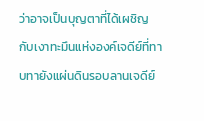ว่าอาจเป็นบุญตาที่ได้เผชิญกับเงาทะมึนแห่งองค์เจดีย์ที่ทาบทายังแผ่นดินรอบลานเจดีย์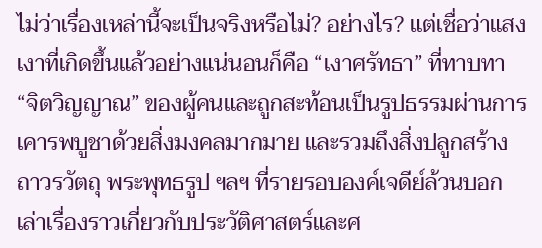ไม่ว่าเรื่องเหล่านี้จะเป็นจริงหรือไม่? อย่างไร? แต่เชื่อว่าแสงเงาที่เกิดขึ้นแล้วอย่างแน่นอนก็คือ “เงาศรัทธา” ที่ทาบทา “จิตวิญญาณ” ของผู้คนและถูกสะท้อนเป็นรูปธรรมผ่านการเคารพบูชาด้วยสิ่งมงคลมากมาย และรวมถึงสิ่งปลูกสร้าง ถาวรวัตถุ พระพุทธรูป ฯลฯ ที่รายรอบองค์เจดีย์ล้วนบอกเล่าเรื่องราวเกี่ยวกับประวัติศาสตร์และศ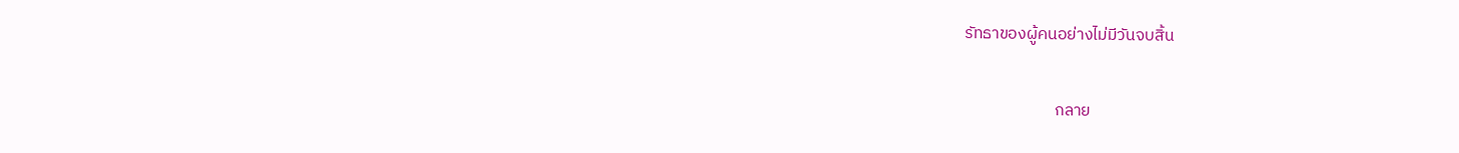รัทธาของผู้คนอย่างไม่มีวันจบสิ้น

                        กลาย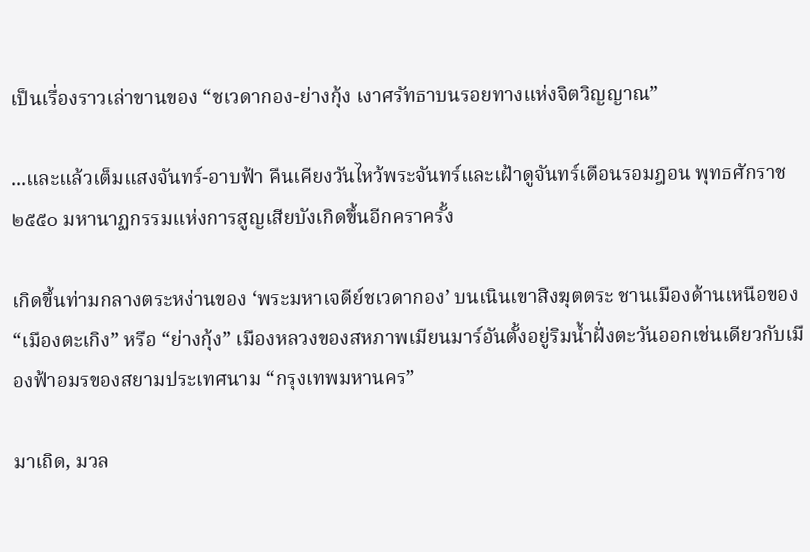เป็นเรื่องราวเล่าขานของ “ชเวดากอง-ย่างกุ้ง เงาศรัทธาบนรอยทางแห่งจิตวิญญาณ”

...และแล้วเต็มแสงจันทร์-อาบฟ้า คืนเคียงวันไหว้พระจันทร์และเฝ้าดูจันทร์เดือนรอมฎอน พุทธศักราช ๒๕๕๐ มหานาฏกรรมแห่งการสูญเสียบังเกิดขึ้นอีกคราครั้ง

เกิดขึ้นท่ามกลางตระหง่านของ ‘พระมหาเจดีย์ชเวดากอง’ บนเนินเขาสิงฆุตตระ ชานเมืองด้านเหนือของ “เมืองตะเกิง” หรือ “ย่างกุ้ง” เมืองหลวงของสหภาพเมียนมาร์อันตั้งอยู่ริมน้ำฝั่งตะวันออกเช่นเดียวกับเมืองฟ้าอมรของสยามประเทศนาม “กรุงเทพมหานคร”

มาเถิด, มวล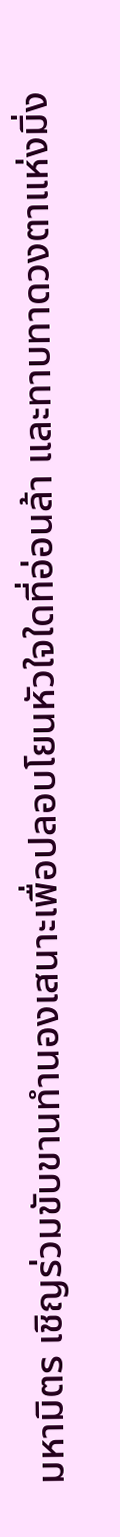มหามิตร เชิญร่วมขับขานทำนองเสนาะเพื่อปลอบโยนหัวใจใดที่อ่อนล้า และทาบทาดวงตาแห่งมิ่ง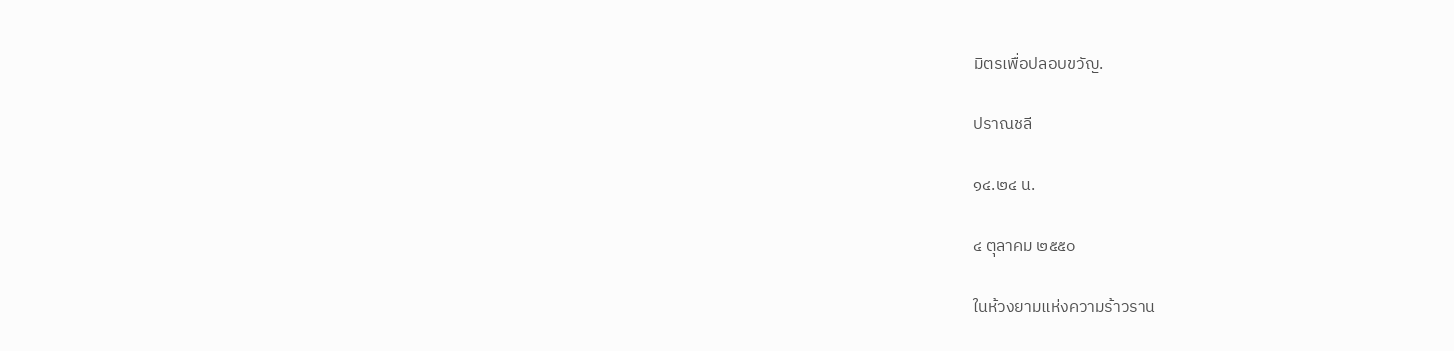มิตรเพื่อปลอบขวัญ.

ปราณชลี

๑๔.๒๔ น.

๔ ตุลาคม ๒๕๕๐

ในห้วงยามแห่งความร้าวราน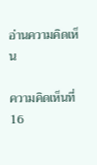อ่านความคิดเห็น

ความคิดเห็นที่ 16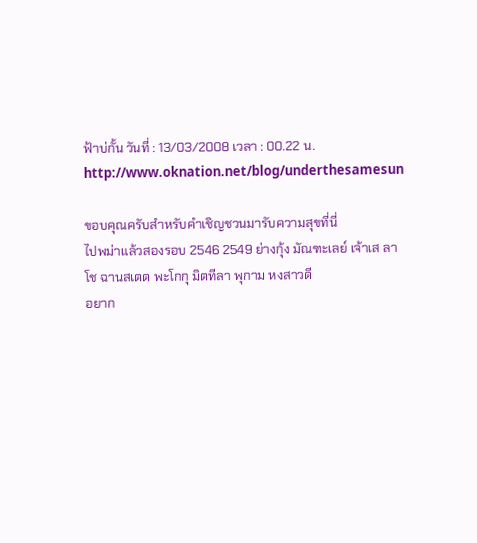ฟ้าบ่กั้น วันที่ : 13/03/2008 เวลา : 00.22 น.
http://www.oknation.net/blog/underthesamesun

ขอบคุณครับสำหรับคำเชิญชวนมารับความสุขที่นี่
ไปพม่าแล้วสองรอบ 2546 2549 ย่างกุ้ง มัณฑะเลย์ เจ้าเส ลาโช ฉานสเตต พะโกกุ มิตทีลา พุกาม หงสาวดี
อยาก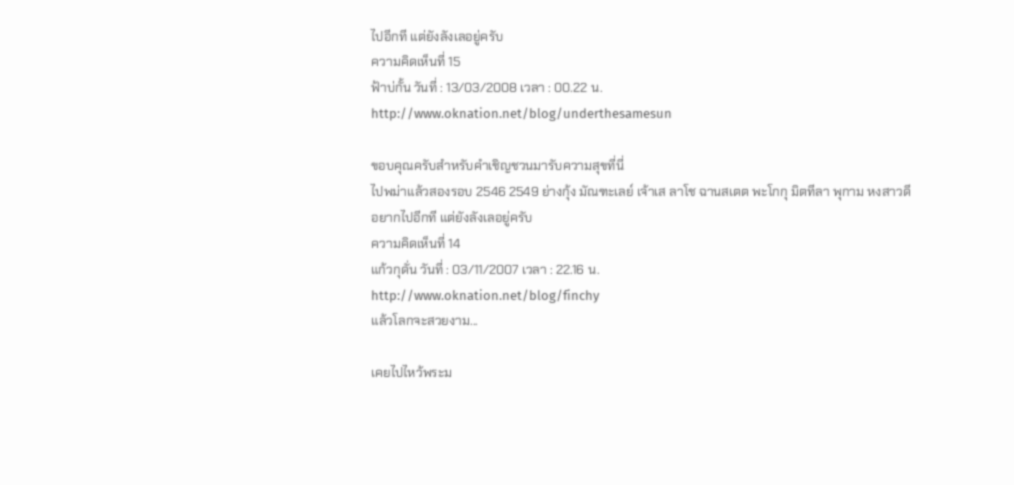ไปอีกที แต่ยังลังเลอยู่ครับ
ความคิดเห็นที่ 15
ฟ้าบ่กั้น วันที่ : 13/03/2008 เวลา : 00.22 น.
http://www.oknation.net/blog/underthesamesun

ขอบคุณครับสำหรับคำเชิญชวนมารับความสุขที่นี่
ไปพม่าแล้วสองรอบ 2546 2549 ย่างกุ้ง มัณฑะเลย์ เจ้าเส ลาโช ฉานสเตต พะโกกุ มิตทีลา พุกาม หงสาวดี
อยากไปอีกที แต่ยังลังเลอยู่ครับ
ความคิดเห็นที่ 14
แก้วกุดั่น วันที่ : 03/11/2007 เวลา : 22.16 น.
http://www.oknation.net/blog/finchy
แล้วโลกจะสวยงาม...

เคยไปไหว้พระม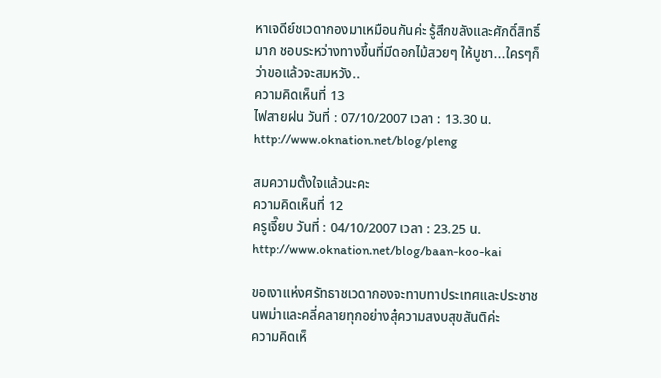หาเจดีย์ชเวดากองมาเหมือนกันค่ะ รู้สึกขลังและศักดิ์สิทธิ์มาก ชอบระหว่างทางขึ้นที่มีดอกไม้สวยๆ ให้บูชา...ใครๆก็ว่าขอแล้วจะสมหวัง..
ความคิดเห็นที่ 13
ไฟสายฝน วันที่ : 07/10/2007 เวลา : 13.30 น.
http://www.oknation.net/blog/pleng

สมความตั้งใจแล้วนะคะ
ความคิดเห็นที่ 12
ครูเจี๊ยบ วันที่ : 04/10/2007 เวลา : 23.25 น.
http://www.oknation.net/blog/baan-koo-kai

ขอเงาแห่งศรัทธาชเวดากองจะทาบทาประเทศและประชาชนพม่าและคลี่คลายทุกอย่างสุ๋ความสงบสุขสันติค่ะ
ความคิดเห็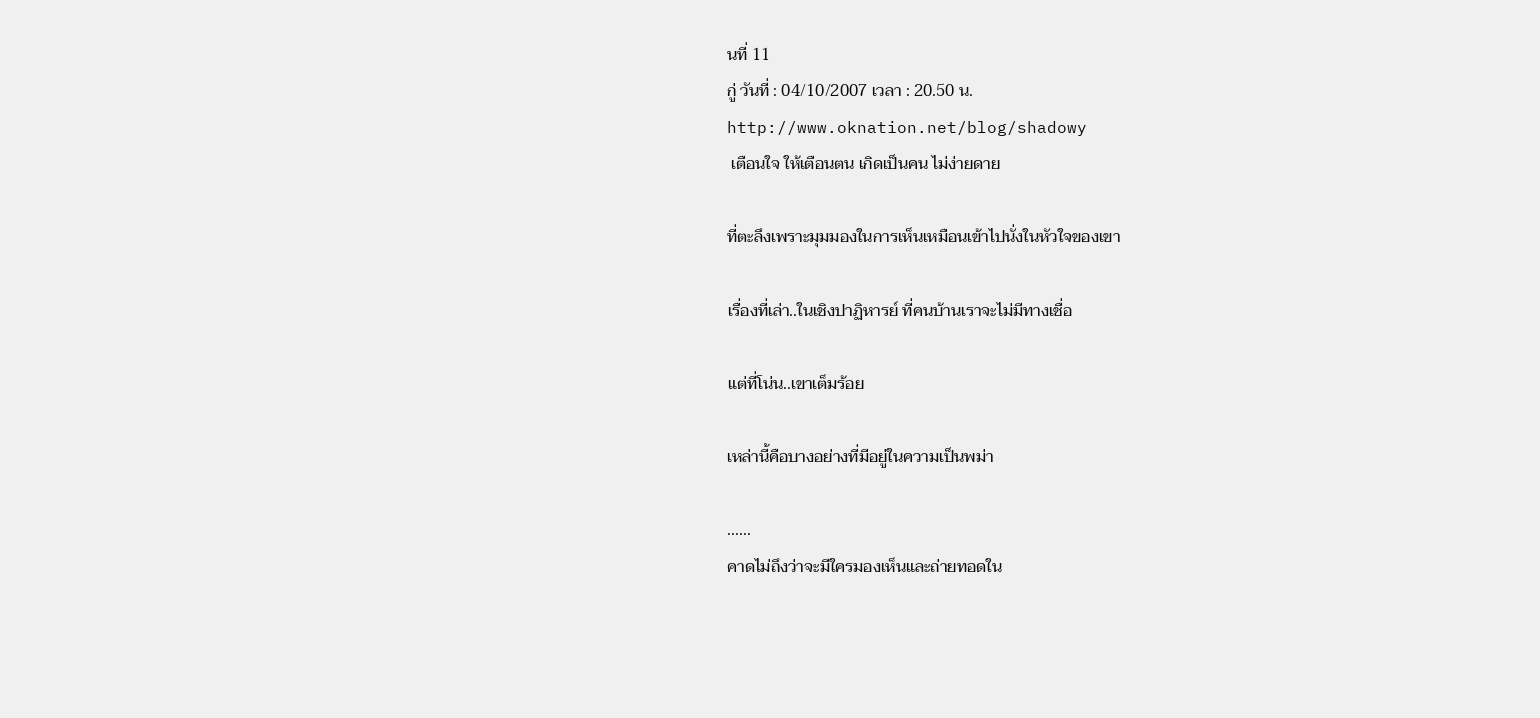นที่ 11
กู่ วันที่ : 04/10/2007 เวลา : 20.50 น.
http://www.oknation.net/blog/shadowy
 เตือนใจ ให้เตือนตน เกิดเป็นคน ไม่ง่ายดาย

ที่ตะลึงเพราะมุมมองในการเห็นเหมือนเข้าไปนั่งในหัวใจของเขา

เรื่องที่เล่า..ในเชิงปาฏิหารย์ ที่คนบ้านเราจะไม่มีทางเชื่อ

แต่ที่โน่น..เขาเต็มร้อย

เหล่านี้คือบางอย่างที่มีอยู่ในความเป็นพม่า

......
คาดไม่ถึงว่าจะมีใครมองเห็นและถ่ายทอดใน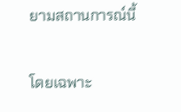ยามสถานการณ์นี้

โดยเฉพาะ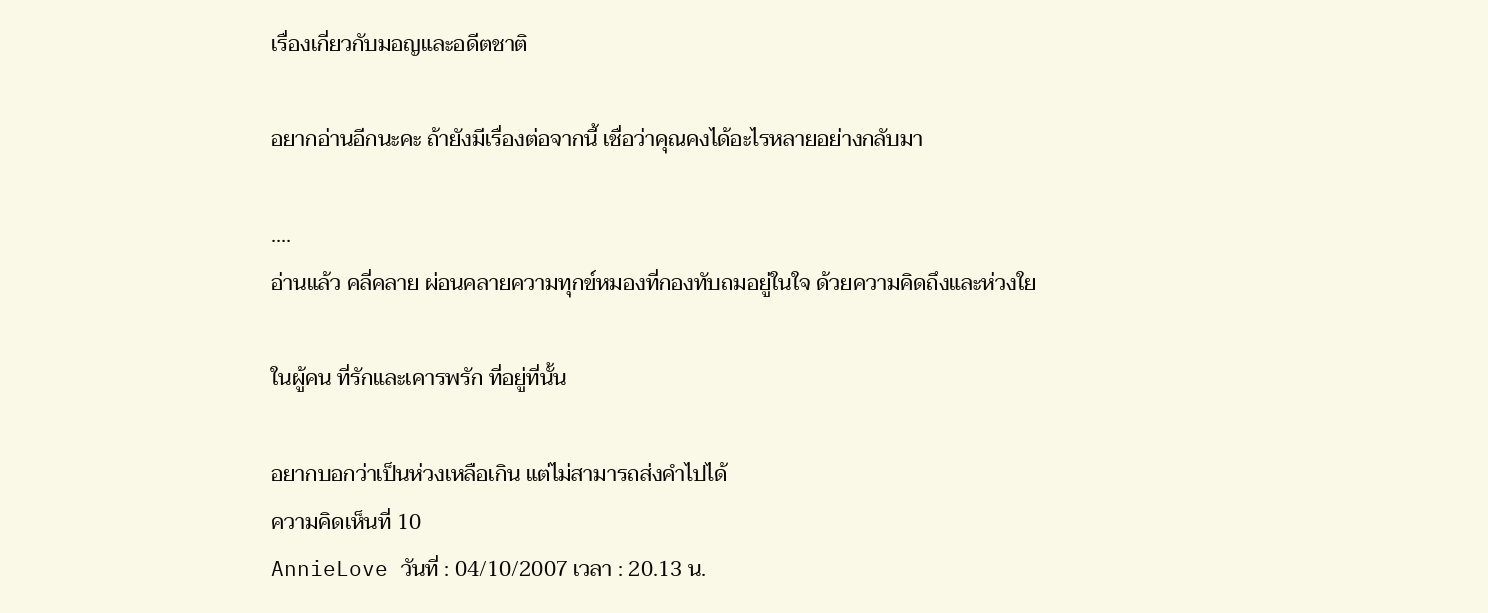เรื่องเกี่ยวกับมอญและอดีตชาติ

อยากอ่านอีกนะคะ ถ้ายังมีเรื่องต่อจากนี้ เชื่อว่าคุณคงได้อะไรหลายอย่างกลับมา

....
อ่านแล้ว คลี่คลาย ผ่อนคลายความทุกข์หมองที่กองทับถมอยู่ในใจ ด้วยความคิดถึงและห่วงใย

ในผู้คน ที่รักและเคารพรัก ที่อยู่ที่นั้น

อยากบอกว่าเป็นห่วงเหลือเกิน แต่ไม่สามารถส่งคำไปได้
ความคิดเห็นที่ 10
AnnieLove วันที่ : 04/10/2007 เวลา : 20.13 น.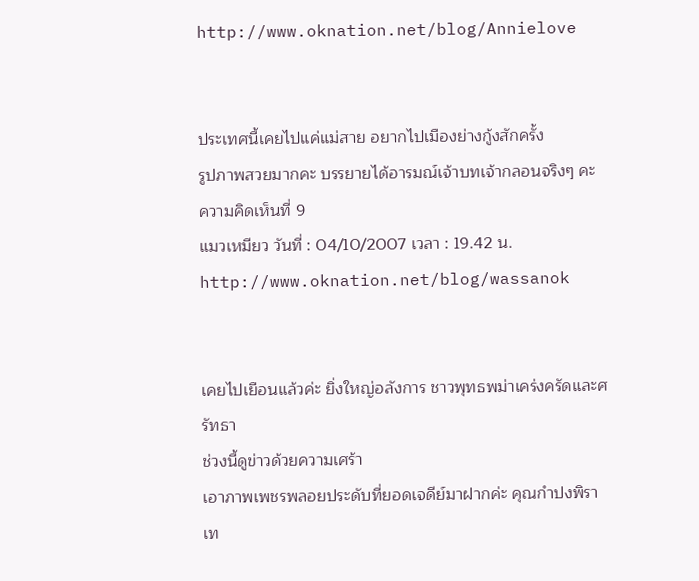http://www.oknation.net/blog/Annielove


ประเทศนี้เคยไปแค่แม่สาย อยากไปเมืองย่างกู้งสักครั้ง
รูปภาพสวยมากคะ บรรยายได้อารมณ์เจ้าบทเจ้ากลอนจริงๆ คะ
ความคิดเห็นที่ 9
แมวเหมียว วันที่ : 04/10/2007 เวลา : 19.42 น.
http://www.oknation.net/blog/wassanok


เคยไปเยือนแล้วค่ะ ยิ่งใหญ่อลังการ ชาวพุทธพม่าเคร่งครัดและศรัทธา
ช่วงนี้ดูข่าวด้วยความเศร้า
เอาภาพเพชรพลอยประดับที่ยอดเจดีย์มาฝากค่ะ คุณกำปงพิราเท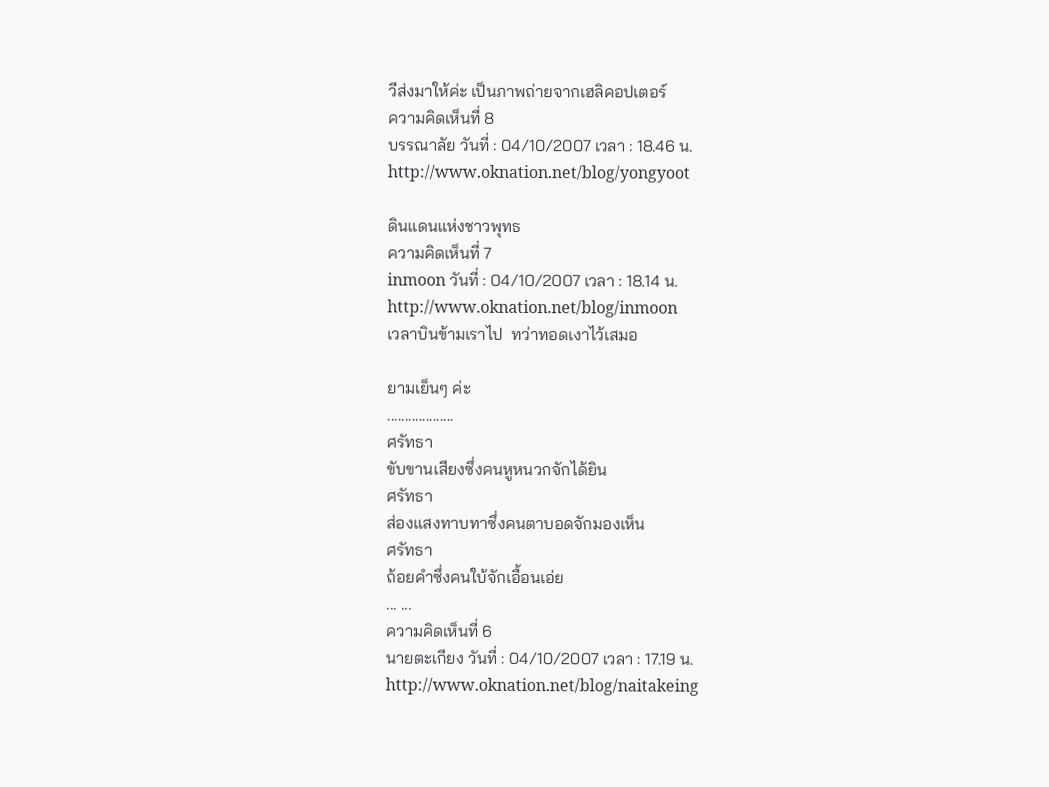วีส่งมาให้ค่ะ เป็นภาพถ่ายจากเฮลิคอปเตอร์
ความคิดเห็นที่ 8
บรรณาลัย วันที่ : 04/10/2007 เวลา : 18.46 น.
http://www.oknation.net/blog/yongyoot

ดินแดนแห่งชาวพุทธ
ความคิดเห็นที่ 7
inmoon วันที่ : 04/10/2007 เวลา : 18.14 น.
http://www.oknation.net/blog/inmoon
เวลาบินข้ามเราไป  ทว่าทอดเงาไว้เสมอ

ยามเย็นๆ ค่ะ
...................
ศรัทธา
ขับขานเสียงซึ่งคนหูหนวกจักได้ยิน
ศรัทธา
ส่องแสงทาบทาซึ่งคนตาบอดจักมองเห็น
ศรัทธา
ถ้อยคำซึ่งคนใบ้จักเอื้อนเอ่ย
... ...
ความคิดเห็นที่ 6
นายตะเกียง วันที่ : 04/10/2007 เวลา : 17.19 น.
http://www.oknation.net/blog/naitakeing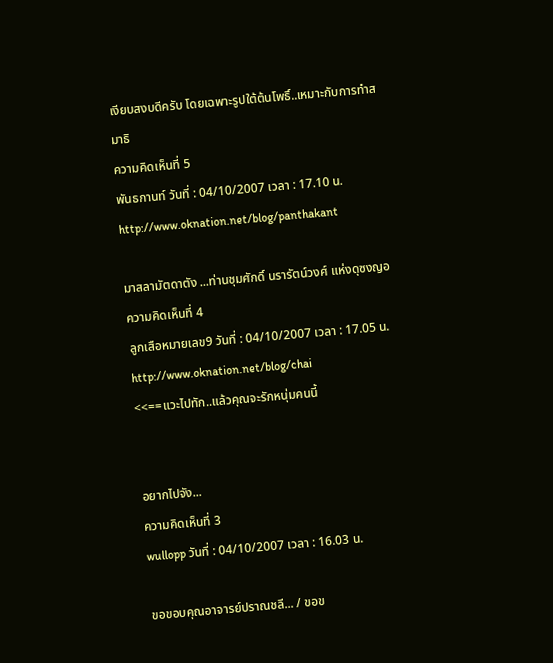เงียบสงบดีครับ โดยเฉพาะรูปใต้ต้นโพธิ์..เหมาะกับการทำสมาธิ
ความคิดเห็นที่ 5
พันธกานท์ วันที่ : 04/10/2007 เวลา : 17.10 น.
http://www.oknation.net/blog/panthakant

มาสลามัตดาตัง ...ท่านชุมศักดิ์ นรารัตน์วงศ์ แห่งดุซงญอ
ความคิดเห็นที่ 4
ลูกเสือหมายเลข9 วันที่ : 04/10/2007 เวลา : 17.05 น.
http://www.oknation.net/blog/chai
<<==แวะไปทัก..แล้วคุณจะรักหนุ่มคนนี้


อยากไปจัง...
ความคิดเห็นที่ 3
wullopp วันที่ : 04/10/2007 เวลา : 16.03 น.

ขอขอบคุณอาจารย์ปราณชลี... / ขอข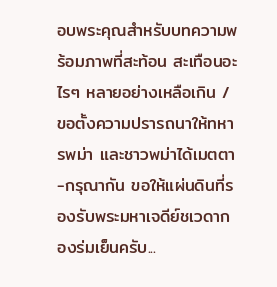อบพระคุณสำหรับบทความพร้อมภาพที่สะท้อน สะเทือนอะไรๆ หลายอย่างเหลือเกิน / ขอตั้งความปรารถนาให้ทหารพม่า และชาวพม่าได้เมตตา-กรุณากัน ขอให้แผ่นดินที่รองรับพระมหาเจดีย์ชเวดากองร่มเย็นครับ...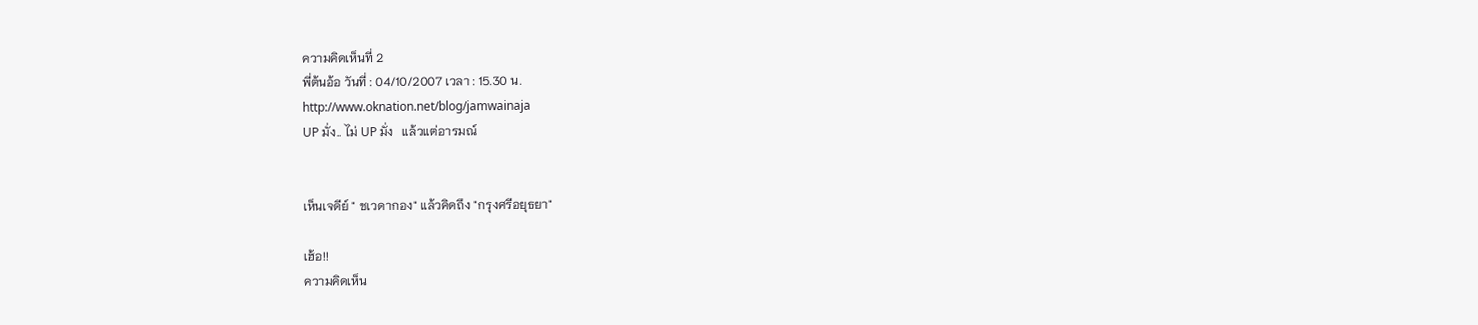ความคิดเห็นที่ 2
พี่ต้นอ้อ วันที่ : 04/10/2007 เวลา : 15.30 น.
http://www.oknation.net/blog/jamwainaja
UP มั่ง.. ไม่ UP มั่ง   แล้วแต่อารมณ์


เห็นเจดีย์ " ชเวดากอง" แล้วคิดถึง "กรุงศรีอยุธยา"

เฮ้อ!!
ความคิดเห็น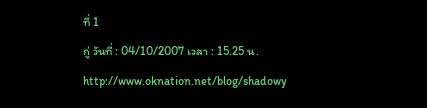ที่ 1
กู่ วันที่ : 04/10/2007 เวลา : 15.25 น.
http://www.oknation.net/blog/shadowy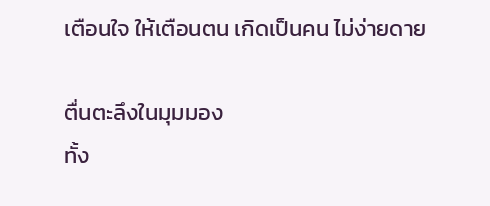เตือนใจ ให้เตือนตน เกิดเป็นคน ไม่ง่ายดาย

ตื่นตะลึงในมุมมอง
ทั้ง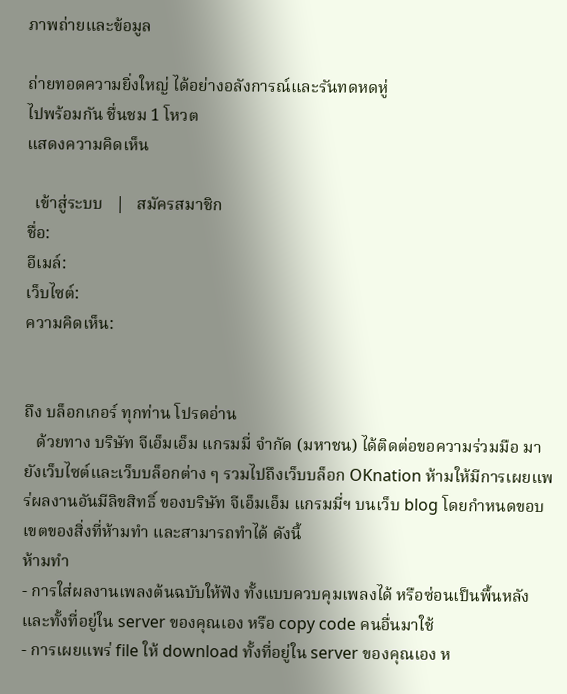ภาพถ่ายและข้อมูล

ถ่ายทอดความยิ่งใหญ่ ได้อย่างอลังการณ์และรันทดหดหู่
ไปพร้อมกัน ชื่นชม 1 โหวต
แสดงความคิดเห็น

  เข้าสู่ระบบ   |   สมัครสมาชิก
ชื่อ:
อีเมล์:
เว็บไซต์:
ความคิดเห็น:


ถึง บล็อกเกอร์ ทุกท่าน โปรดอ่าน
   ด้วยทาง บริษัท จีเอ็มเอ็ม แกรมมี่ จำกัด (มหาชน) ได้ติดต่อขอความร่วมมือ มายังเว็บไซต์และเว็บบล็อกต่าง ๆ รวมไปถึงเว็บบล็อก OKnation ห้ามให้มีการเผยแพร่ผลงานอันมีลิขสิทธิ์ ของบริษัท จีเอ็มเอ็ม แกรมมี่ฯ บนเว็บ blog โดยกำหนดขอบเขตของสิ่งที่ห้ามทำ และสามารถทำได้ ดังนี้
ห้ามทำ
- การใส่ผลงานเพลงต้นฉบับให้ฟัง ทั้งแบบควบคุมเพลงได้ หรือซ่อนเป็นพื้นหลัง และทั้งที่อยู่ใน server ของคุณเอง หรือ copy code คนอื่นมาใช้
- การเผยแพร่ file ให้ download ทั้งที่อยู่ใน server ของคุณเอง ห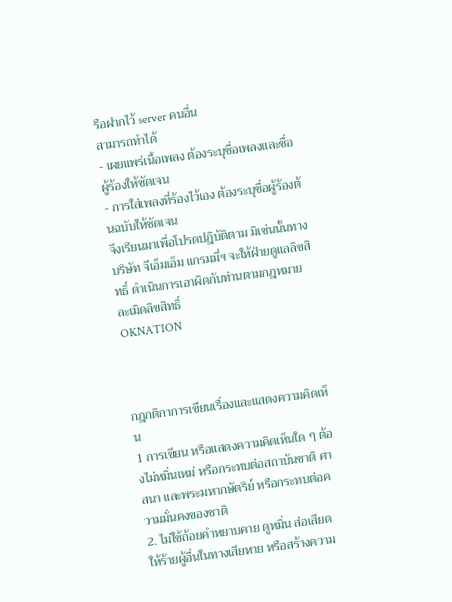รือฝากไว้ server คนอื่น
สามารถทำได้
- เผยแพร่เนื้อเพลง ต้องระบุชื่อเพลงและชื่อผู้ร้องให้ชัดเจน
- การใส่เพลงที่ร้องไว้เอง ต้องระบุชื่อผู้ร้องต้นฉบับให้ชัดเจน
จึงเรียนมาเพื่อโปรดปฎิบัติตาม มิเช่นนั้นทางบริษัท จีเอ็มเอ็ม แกรมมี่ฯ จะให้ฝ่ายดูแลลิขสิทธิ์ ดำเนินการเอาผิดกับท่านตามกฎหมายละเมิดลิขสิทธิ์
OKNATION



กฎกติกาการเขียนเรื่องและแสดงความคิดเห็น
1 การเขียน หรือแสดงความคิดเห็นใด ๆ ต้องไม่หมิ่นเหม่ หรือกระทบต่อสถาบันชาติ ศาสนา และพระมหากษัตริย์ หรือกระทบต่อความมั่นคงของชาติ
2. ไม่ใช้ถ้อยคำหยาบคาย ดูหมิ่น ส่อเสียด ให้ร้ายผู้อื่นในทางเสียหาย หรือสร้างความ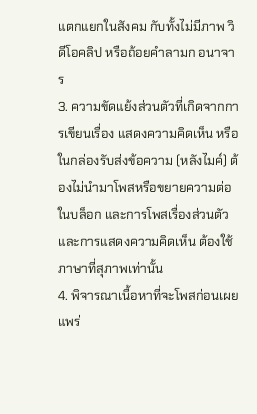แตกแยกในสังคม กับทั้งไม่มีภาพ วิดีโอคลิป หรือถ้อยคำลามก อนาจาร
3. ความขัดแย้งส่วนตัวที่เกิดจากการเขียนเรื่อง แสดงความคิดเห็น หรือในกล่องรับส่งข้อความ (หลังไมค์) ต้องไม่นำมาโพสหรือขยายความต่อในบล็อก และการโพสเรื่องส่วนตัว และการแสดงความคิดเห็น ต้องใช้ภาษาที่สุภาพเท่านั้น
4. พิจารณาเนื้อหาที่จะโพสก่อนเผยแพร่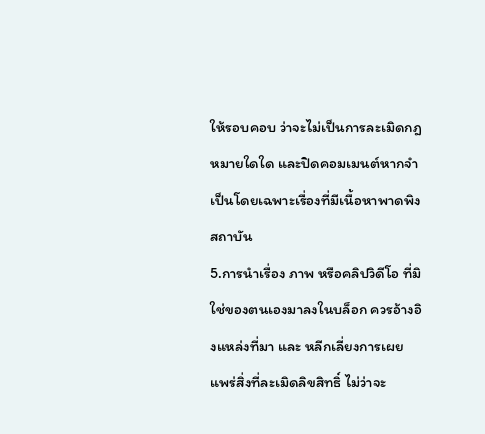ให้รอบคอบ ว่าจะไม่เป็นการละเมิดกฎหมายใดใด และปิดคอมเมนต์หากจำเป็นโดยเฉพาะเรื่องที่มีเนื้อหาพาดพิงสถาบัน
5.การนำเรื่อง ภาพ หรือคลิปวิดีโอ ที่มิใช่ของตนเองมาลงในบล็อก ควรอ้างอิงแหล่งที่มา และ หลีกเลี่ยงการเผยแพร่สิ่งที่ละเมิดลิขสิทธิ์ ไม่ว่าจะ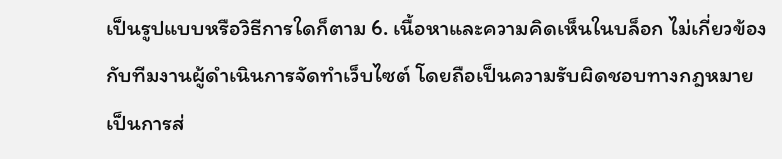เป็นรูปแบบหรือวิธีการใดก็ตาม 6. เนื้อหาและความคิดเห็นในบล็อก ไม่เกี่ยวข้องกับทีมงานผู้ดำเนินการจัดทำเว็บไซต์ โดยถือเป็นความรับผิดชอบทางกฎหมายเป็นการส่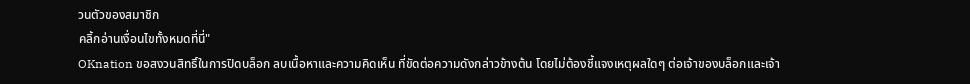วนตัวของสมาชิก
คลิ้กอ่านเงื่อนไขทั้งหมดที่นี่"
OKnation ขอสงวนสิทธิ์ในการปิดบล็อก ลบเนื้อหาและความคิดเห็น ที่ขัดต่อความดังกล่าวข้างต้น โดยไม่ต้องชี้แจงเหตุผลใดๆ ต่อเจ้าของบล็อกและเจ้า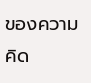ของความคิด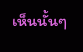เห็นนั้นๆ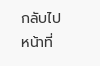กลับไปหน้าที่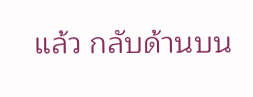แล้ว กลับด้านบน